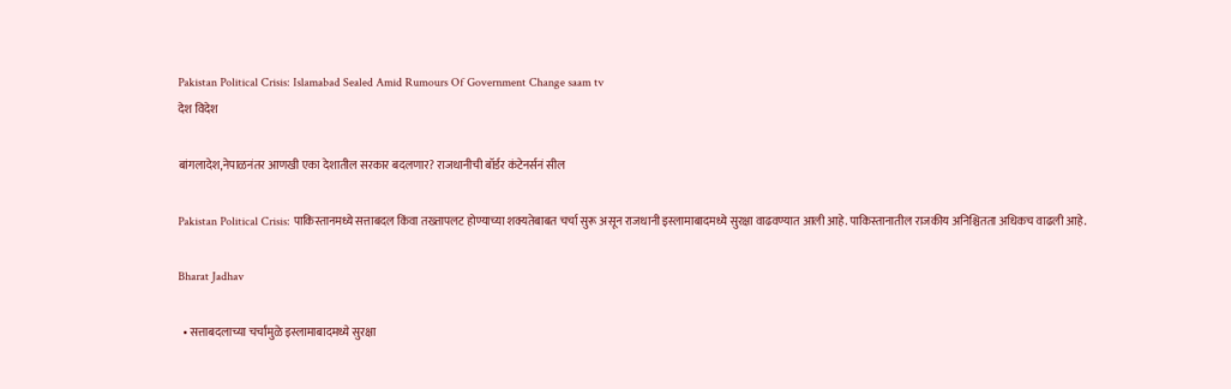Pakistan Political Crisis: Islamabad Sealed Amid Rumours Of Government Change saam tv
देश विदेश

बांगलादेश,नेपाळनंतर आणखी एका देशातील सरकार बदलणार? राजधानीची बॉर्डर कंटेनर्सनं सील

Pakistan Political Crisis: पाकिस्तानमध्ये सत्ताबदल किंवा तख्तापलट होण्याच्या शक्यतेबाबत चर्चा सुरू असून राजधानी इस्लामाबादमध्ये सुरक्षा वाढवण्यात आली आहे. पाकिस्तानातील राजकीय अनिश्चितता अधिकच वाढली आहे.

Bharat Jadhav

  • सत्ताबदलाच्या चर्चांमुळे इस्लामाबादमध्ये सुरक्षा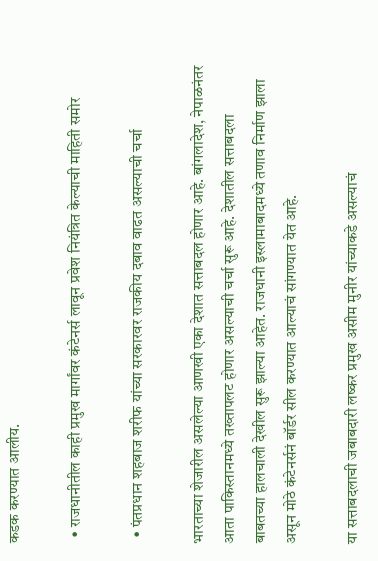कडक करण्यात आलीय.

  • राजधानीतील काही प्रमुख मार्गांवर कंटेनर्स लावून प्रवेश नियंत्रित केल्याची माहिती समोर

  • पंतप्रधान शहबाज शरीफ यांच्या सरकारवर राजकीय दबाव वाढत असल्याची चर्चा

भारताच्या शेजारील असलेल्या आणखी एका देशात सत्ताबदल होणार आहे. बांगलादेश, नेपाळनंतर आता पाकिस्तानमध्ये तख्तापलट होणार असल्याची चर्चा सुरू आहे. देशातील सत्ताबदला बाबतच्या हालचाली देखील सुरू झाल्या आहेत. राजधानी इस्लामाबादमध्ये तणाव निर्माण झाला असून मोठे कंटेनर्सनं बॉर्डर सील करण्यात आल्याचं सांगण्यात येत आहे.

या सत्ताबदलाची जबाबदारी लष्कर प्रमुख असीम मुनीर यांच्याकडे असल्याचं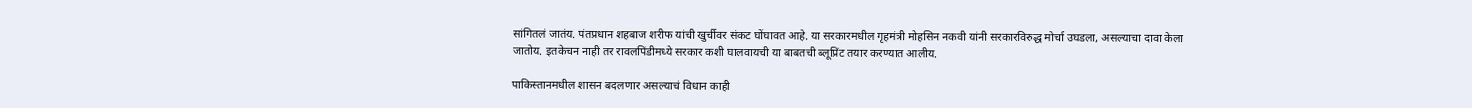सांगितलं जातंय. पंतप्रधान शहबाज शरीफ यांची खुर्चीवर संकट घोंघावत आहे. या सरकारमधील गृहमंत्री मोहसिन नकवी यांनी सरकारविरुद्ध मोर्चा उघडला, असल्याचा दावा केला जातोय. इतकेचन नाही तर रावलपिंडीमध्ये सरकार कशी घालवायची या बाबतची ब्लूप्रिंट तयार करण्यात आलीय.

पाकिस्तानमधील शासन बदलणार असल्याचं विधान काही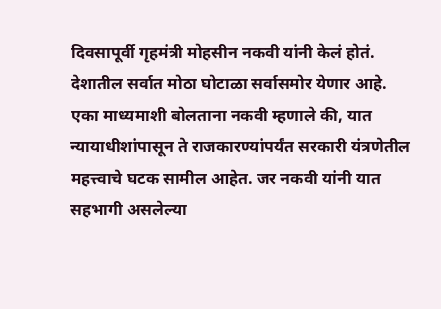दिवसापूर्वी गृहमंत्री मोहसीन नकवी यांनी केलं होतं. देशातील सर्वात मोठा घोटाळा सर्वासमोर येणार आहे. एका माध्यमाशी बोलताना नकवी म्हणाले की, यात न्यायाधीशांपासून ते राजकारण्यांपर्यंत सरकारी यंत्रणेतील महत्त्वाचे घटक सामील आहेत. जर नकवी यांनी यात सहभागी असलेल्या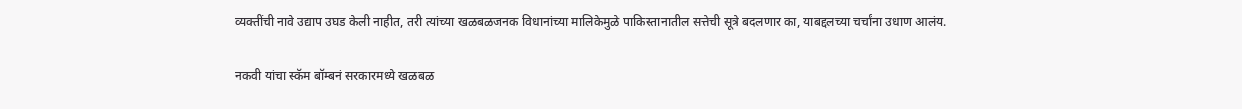व्यक्तींची नावे उद्याप उघड केली नाहीत, तरी त्यांच्या खळबळजनक विधानांच्या मालिकेमुळे पाकिस्तानातील सत्तेची सूत्रे बदलणार का, याबद्दलच्या चर्चांना उधाण आलंय.

नकवी यांचा स्कॅम बॉम्बनं सरकारमध्ये खळबळ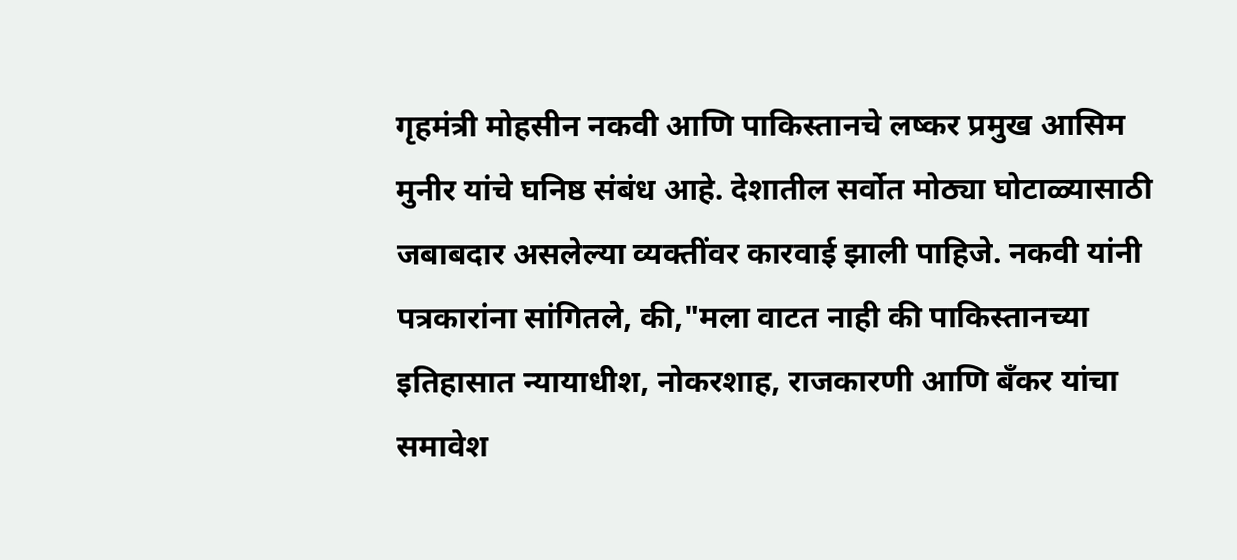गृहमंत्री मोहसीन नकवी आणि पाकिस्तानचे लष्कर प्रमुख आसिम मुनीर यांचे घनिष्ठ संबंध आहे. देशातील सर्वोत मोठ्या घोटाळ्यासाठी जबाबदार असलेल्या व्यक्तींवर कारवाई झाली पाहिजे. नकवी यांनी पत्रकारांना सांगितले, की,"मला वाटत नाही की पाकिस्तानच्या इतिहासात न्यायाधीश, नोकरशाह, राजकारणी आणि बँकर यांचा समावेश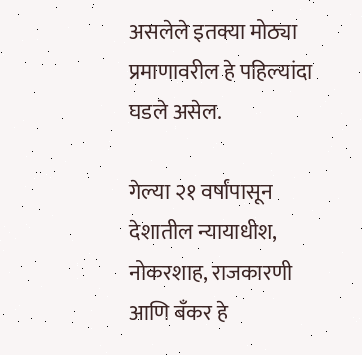असलेले इतक्या मोठ्या प्रमाणावरील हे पहिल्यांदा घडले असेल.

गेल्या २१ वर्षांपासून देशातील न्यायाधीश, नोकरशाह, राजकारणी आणि बँकर हे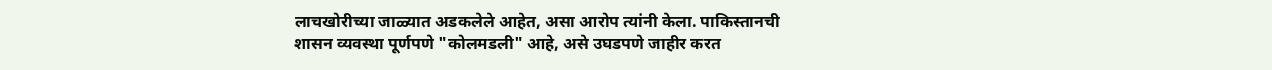लाचखोरीच्या जाळ्यात अडकलेले आहेत, असा आरोप त्यांनी केला. पाकिस्तानची शासन व्यवस्था पूर्णपणे "कोलमडली" आहे, असे उघडपणे जाहीर करत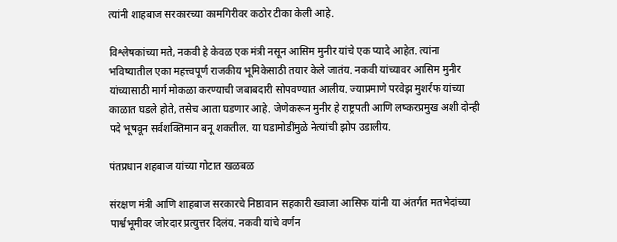त्यांनी शाहबाज सरकारच्या कामगिरीवर कठोर टीका केली आहे.

विश्लेषकांच्या मते, नकवी हे केवळ एक मंत्री नसून आसिम मुनीर यांचे एक प्यादे आहेत. त्यांना भविष्यातील एका महत्त्वपूर्ण राजकीय भूमिकेसाठी तयार केले जातंय. नकवी यांच्यावर आसिम मुनीर यांच्यासाठी मार्ग मोकळा करण्याची जबाबदारी सोपवण्यात आलीय. ज्याप्रमाणे परवेझ मुशर्रफ यांच्या काळात घडले होते, तसेच आता घडणार आहे. जेणेकरून मुनीर हे राष्ट्रपती आणि लष्करप्रमुख अशी दोन्ही पदे भूषवून सर्वशक्तिमान बनू शकतील. या घडामोडींमुळे नेत्यांची झोप उडालीय.

पंतप्रधान शहबाज यांच्या गोटात खळबळ

संरक्षण मंत्री आणि शाहबाज सरकारचे निष्ठावान सहकारी ख्वाजा आसिफ यांनी या अंतर्गत मतभेदांच्या पार्श्वभूमीवर जोरदार प्रत्युत्तर दिलंय. नकवी यांचे वर्णन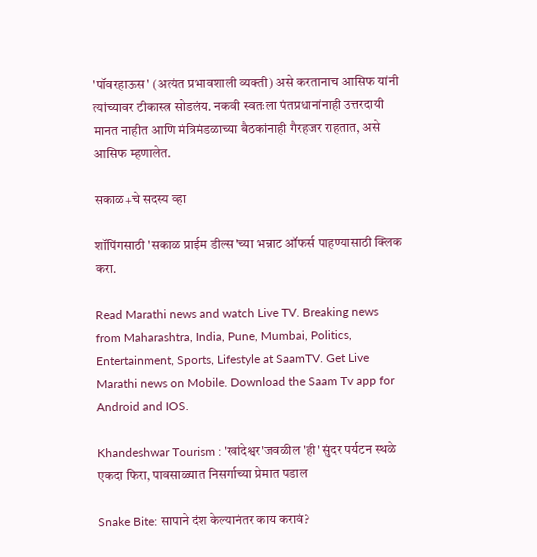'पॉवरहाऊस' (अत्यंत प्रभावशाली व्यक्ती) असे करतानाच आसिफ यांनी त्यांच्यावर टीकास्त्र सोडलंय. नकवी स्वतःला पंतप्रधानांनाही उत्तरदायी मानत नाहीत आणि मंत्रिमंडळाच्या बैठकांनाही गैरहजर राहतात, असे आसिफ म्हणालेत.

सकाळ+चे सदस्य व्हा

शॉपिंगसाठी 'सकाळ प्राईम डील्स'च्या भन्नाट ऑफर्स पाहण्यासाठी क्लिक करा.

Read Marathi news and watch Live TV. Breaking news from Maharashtra, India, Pune, Mumbai, Politics, Entertainment, Sports, Lifestyle at SaamTV. Get Live Marathi news on Mobile. Download the Saam Tv app for Android and IOS.

Khandeshwar Tourism : 'खांदेश्वर'जवळील 'ही' सुंदर पर्यटन स्थळे एकदा फिरा, पावसाळ्यात निसर्गाच्या प्रेमात पडाल

Snake Bite: सापाने दंश केल्यानंतर काय करावं?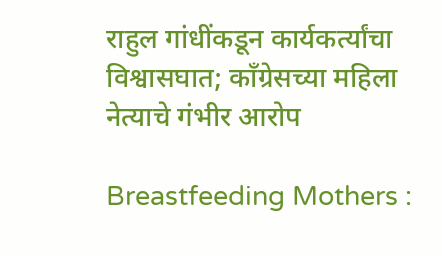राहुल गांधींकडून कार्यकर्त्यांचा विश्वासघात; काँग्रेसच्या महिला नेत्याचे गंभीर आरोप

Breastfeeding Mothers :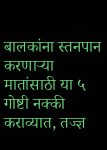बालकांना स्तनपान करणाऱ्या मातांसाठी या ५ गोष्टी नक्की कराव्यात, तज्ज्ञ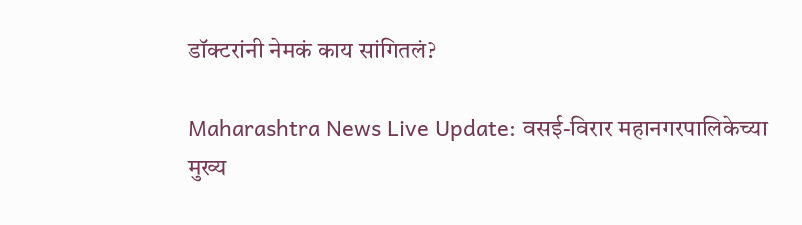डॉक्टरांनी नेमकं काय सांगितलं?

Maharashtra News Live Update: वसई-विरार महानगरपालिकेच्या मुख्य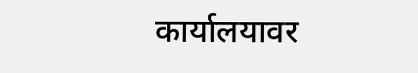कार्यालयावर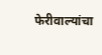फेरीवाल्यांचा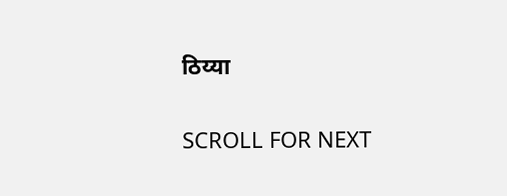ठिय्या

SCROLL FOR NEXT